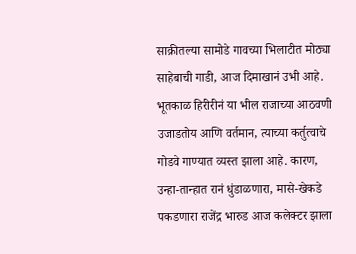साक्रीतल्या सामोडे गावच्या भिलाटीत मोठ्या साहेबाची गाडी, आज दिमाखानं उभी आहे. भूतकाळ हिरीरीनं या भील राजाच्या आठवणी उजाडतोय आणि वर्तमान, त्याच्या कर्तुत्वाचे गोडवे गाण्यात व्यस्त झाला आहे. कारण, उन्हा-तान्हात रानं धुंडाळणारा, मासे-खेकडे पकडणारा राजेंद्र भारुड आज कलेक्टर झाला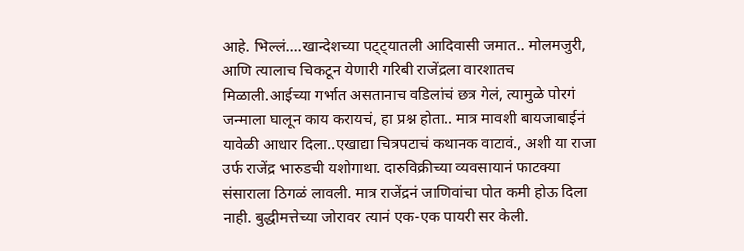आहे. भिल्लं….खान्देशच्या पट्ट्यातली आदिवासी जमात.. मोलमजुरी, आणि त्यालाच चिकटून येणारी गरिबी राजेंद्रला वारशातच मिळाली.आईच्या गर्भात असतानाच वडिलांचं छत्र गेलं, त्यामुळे पोरगं जन्माला घालून काय करायचं, हा प्रश्न होता.. मात्र मावशी बायजाबाईनं यावेळी आधार दिला..एखाद्या चित्रपटाचं कथानक वाटावं., अशी या राजा उर्फ राजेंद्र भारुडची यशोगाथा. दारुविक्रीच्या व्यवसायानं फाटक्या संसाराला ठिगळं लावली. मात्र राजेंद्रनं जाणिवांचा पोत कमी होऊ दिला नाही. बुद्धीमत्तेच्या जोरावर त्यानं एक-एक पायरी सर केली.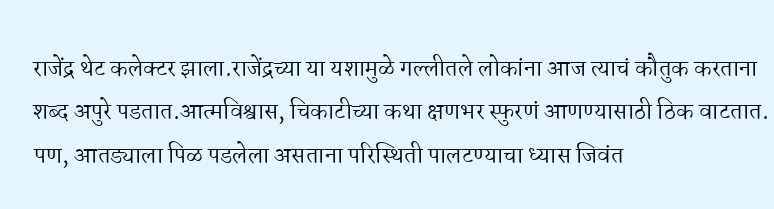राजेंद्र थेट कलेक्टर झाला.राजेंद्रच्या या यशामुळे गल्लीतले लोकांना आज त्याचं कौतुक करताना शब्द अपुरे पडतात.आत्मविश्वास, चिकाटीच्या कथा क्षणभर स्फुरणं आणण्यासाठी ठिक वाटतात. पण, आतड्याला पिळ पडलेला असताना परिस्थिती पालटण्याचा ध्यास जिवंत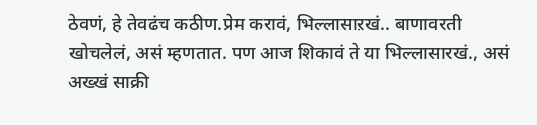ठेवणं, हे तेवढंच कठीण.प्रेम करावं, भिल्लासाऱखं.. बाणावरती खोचलेलं, असं म्हणतात. पण आज शिकावं ते या भिल्लासारखं., असं अख्खं साक्री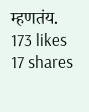म्हणतंय.
173 likes
17 shares